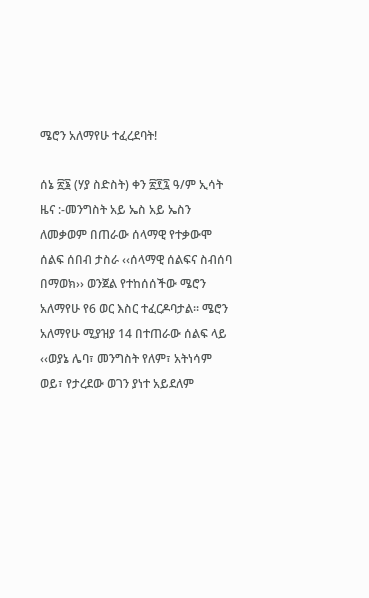ሜሮን አለማየሁ ተፈረደባት!

ሰኔ ፳፮ (ሃያ ስድስት) ቀን ፳፻፯ ዓ/ም ኢሳት ዜና :-መንግስት አይ ኤስ አይ ኤስን ለመቃወም በጠራው ሰላማዊ የተቃውሞ ሰልፍ ሰበብ ታስራ ‹‹ሰላማዊ ሰልፍና ስብሰባ በማወክ›› ወንጀል የተከሰሰችው ሜሮን አለማየሁ የ6 ወር እስር ተፈርዶባታል፡፡ ሜሮን አለማየሁ ሚያዝያ 14 በተጠራው ሰልፍ ላይ ‹‹ወያኔ ሌባ፣ መንግስት የለም፣ አትነሳም ወይ፣ የታረደው ወገን ያነተ አይደለም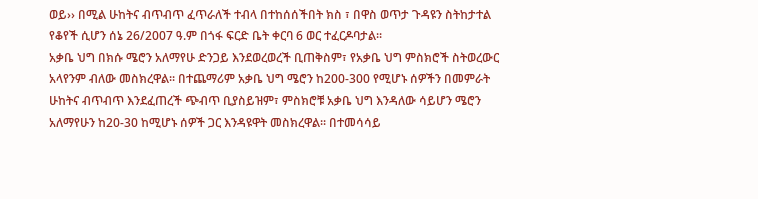ወይ›› በሚል ሁከትና ብጥብጥ ፈጥራለች ተብላ በተከሰሰችበት ክስ ፣ በዋስ ወጥታ ጉዳዩን ስትከታተል የቆየች ሲሆን ሰኔ 26/2007 ዓ.ም በጎፋ ፍርድ ቤት ቀርባ 6 ወር ተፈርዶባታል፡፡
አቃቤ ህግ በክሱ ሜሮን አለማየሁ ድንጋይ እንደወረወረች ቢጠቅስም፣ የአቃቤ ህግ ምስክሮች ስትወረውር አላየንም ብለው መስክረዋል፡፡ በተጨማሪም አቃቤ ህግ ሜሮን ከ200-300 የሚሆኑ ሰዎችን በመምራት ሁከትና ብጥብጥ እንደፈጠረች ጭብጥ ቢያስይዝም፣ ምስክሮቹ አቃቤ ህግ እንዳለው ሳይሆን ሜሮን አለማየሁን ከ20-30 ከሚሆኑ ሰዎች ጋር እንዳዩዋት መስክረዋል፡፡ በተመሳሳይ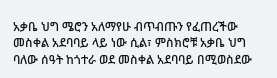አቃቤ ህግ ሜሮን አለማየሁ ብጥብጡን የፈጠረችው መስቀል አደባባይ ላይ ነው ሲል፣ ምስክሮቹ አቃቤ ህግ ባለው ሰዓት ከጎተራ ወደ መስቀል አደባባይ በሚወስደው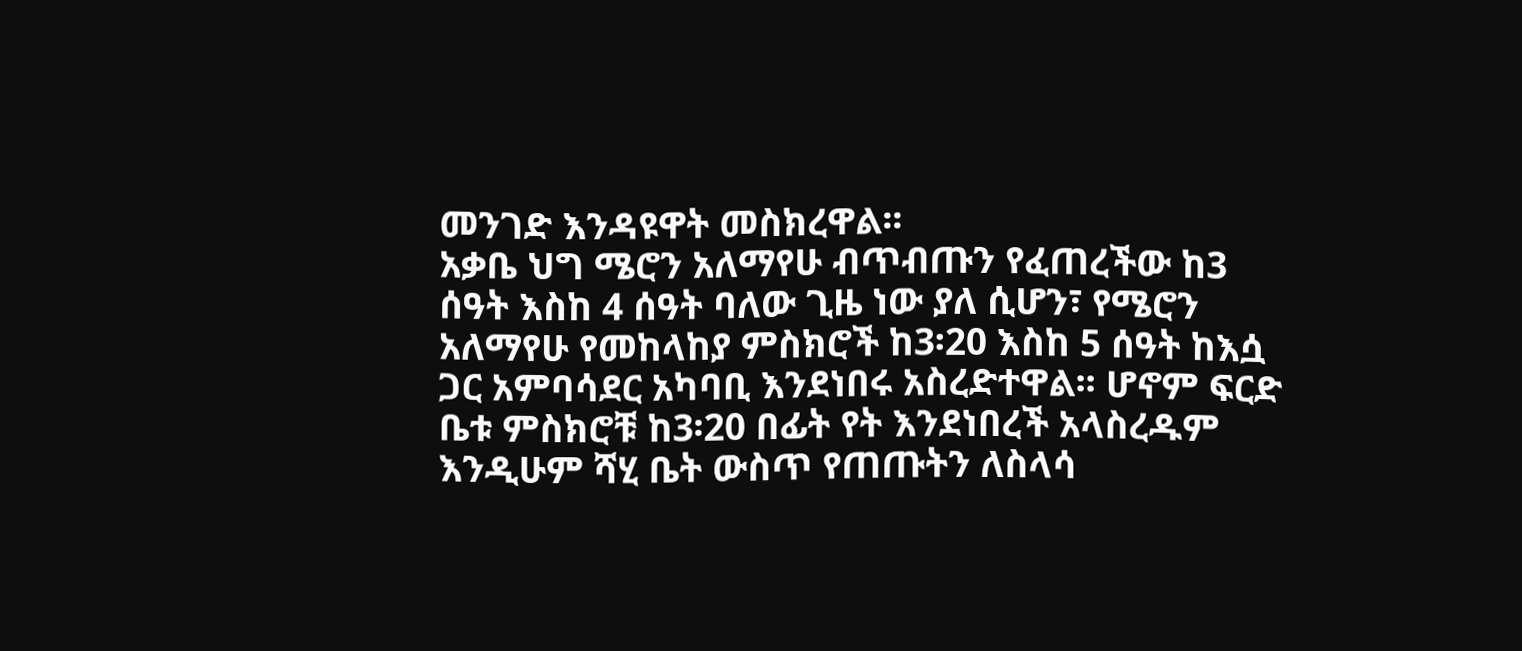መንገድ እንዳዩዋት መስክረዋል፡፡
አቃቤ ህግ ሜሮን አለማየሁ ብጥብጡን የፈጠረችው ከ3 ሰዓት እስከ 4 ሰዓት ባለው ጊዜ ነው ያለ ሲሆን፣ የሜሮን አለማየሁ የመከላከያ ምስክሮች ከ3፡20 እስከ 5 ሰዓት ከእሷ ጋር አምባሳደር አካባቢ እንደነበሩ አስረድተዋል፡፡ ሆኖም ፍርድ ቤቱ ምስክሮቹ ከ3፡20 በፊት የት እንደነበረች አላስረዱም እንዲሁም ሻሂ ቤት ውስጥ የጠጡትን ለስላሳ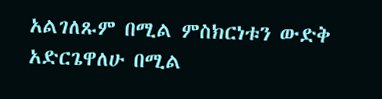አልገለጹም በሚል ምስክርነቱን ውድቅ አድርጌዋለሁ በሚል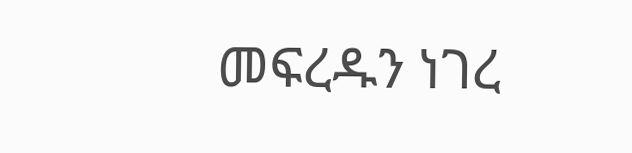መፍረዱን ነገረ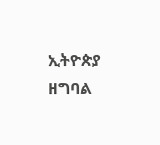ኢትዮጵያ ዘግባል